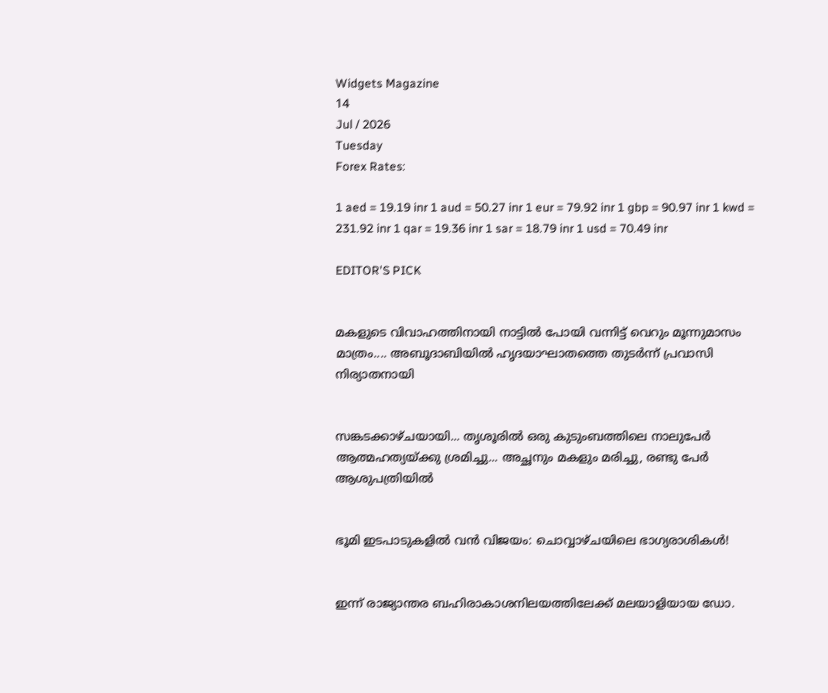Widgets Magazine
14
Jul / 2026
Tuesday
Forex Rates:

1 aed = 19.19 inr 1 aud = 50.27 inr 1 eur = 79.92 inr 1 gbp = 90.97 inr 1 kwd = 231.92 inr 1 qar = 19.36 inr 1 sar = 18.79 inr 1 usd = 70.49 inr

EDITOR'S PICK


മകളുടെ വിവാഹത്തിനായി നാട്ടിൽ പോയി വന്നിട്ട് വെറും മൂന്നുമാസം മാത്രം.... അബൂദാബിയിൽ ഹൃദയാഘാതത്തെ തുടർന്ന് പ്രവാസി നിര്യാതനായി


സങ്കടക്കാഴ്ചയായി... തൃശൂരിൽ ഒരു കുടുംബത്തിലെ നാലുപേർ ആത്മഹത്യയ്ക്കു ശ്രമിച്ചു... അച്ഛനും മകളും മരിച്ചു, രണ്ടു പേർ ആശുപത്രിയിൽ


ഭൂമി ഇടപാടുകളിൽ വൻ വിജയം: ചൊവ്വാഴ്ചയിലെ ഭാഗ്യരാശികൾ!


ഇന്ന് രാജ്യാന്തര ബഹിരാകാശനിലയത്തിലേക്ക് മലയാളിയായ ഡോ.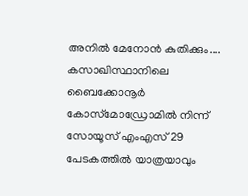അനിൽ മേനോൻ കുതിക്കും.... കസാഖിസ്ഥാനിലെ ബൈക്കോനൂർ കോസ്‌മോഡ്രോമിൽ നിന്ന് സോയൂസ് എംഎസ് 29 പേടകത്തിൽ യാത്രയാവും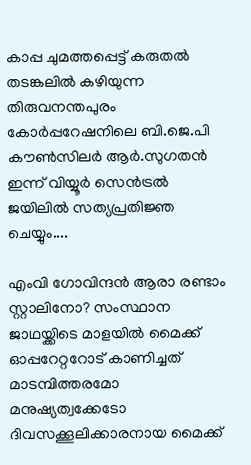കാപ്പ ചുമത്തപ്പെട്ട് കരുതൽ തടങ്കലിൽ കഴിയുന്ന തിരുവനന്തപുരം കോർപ്പറേഷനിലെ ബി.ജെ.പി കൗൺസിലർ ആർ.സുഗതൻ ഇന്ന് വിയ്യൂർ സെൻട്രൽ ജയിലിൽ സത്യപ്രതിജ്ഞ ചെയ്യും....

എംവി ഗോവിന്ദന്‍ ആരാ രണ്ടാം സ്റ്റാലിനോ? സംസ്ഥാന ജാഥയ്ക്കിടെ മാളയില്‍ മൈക്ക് ഓപ്പറേറ്ററോട് കാണിച്ചത് മാടമ്പിത്തരമോ മനുഷ്യത്വക്കേടോ ദിവസക്കൂലിക്കാരനായ മൈക്ക്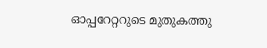ഓപ്പറേറ്ററുടെ മുതുകത്തു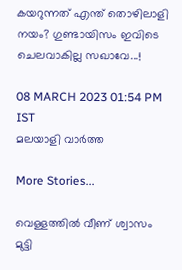കയറുന്നത് എന്ത് തൊഴിലാളി നയം? ഗുണ്ടായിസം ഇവിടെ ചെലവാകില്ല സഖാവേ...!

08 MARCH 2023 01:54 PM IST
മലയാളി വാര്‍ത്ത

More Stories...

വെള്ളത്തിൽ വീണ് ശ്വാസം മുട്ടി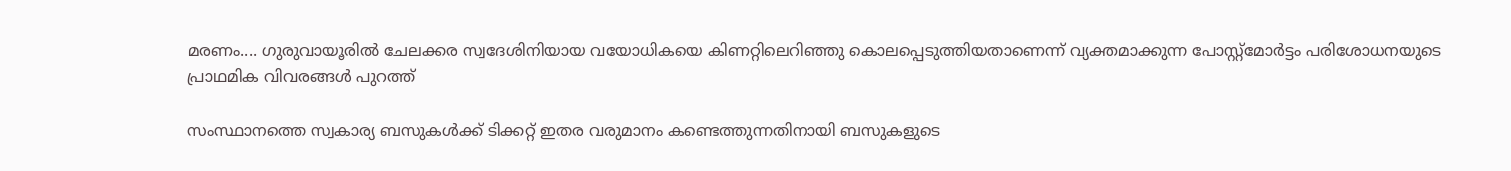മരണം.... ഗുരുവായൂരിൽ ചേലക്കര സ്വദേശിനിയായ വയോധികയെ കിണറ്റിലെറിഞ്ഞു കൊലപ്പെടുത്തിയതാണെന്ന് വ്യക്തമാക്കുന്ന പോസ്റ്റ്മോർട്ടം പരിശോധനയുടെ പ്രാഥമിക വിവരങ്ങൾ പുറത്ത്

സംസ്ഥാനത്തെ സ്വകാര്യ ബസുകള്‍ക്ക് ടിക്കറ്റ് ഇതര വരുമാനം കണ്ടെത്തുന്നതിനായി ബസുകളുടെ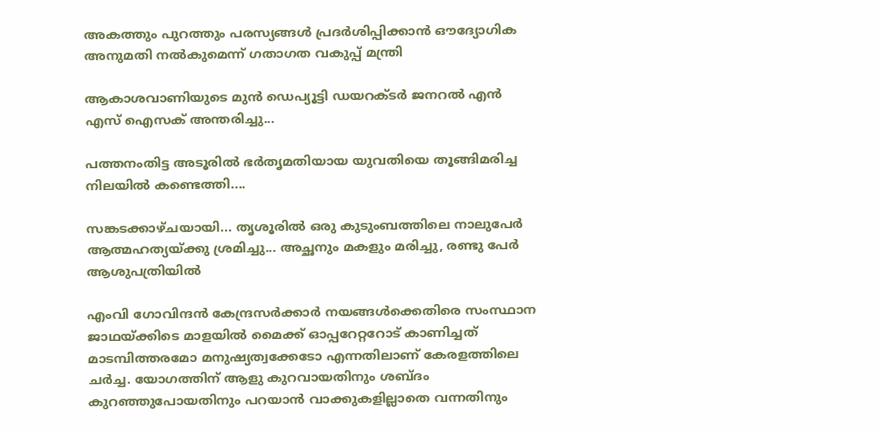അകത്തും പുറത്തും പരസ്യങ്ങള്‍ പ്രദര്‍ശിപ്പിക്കാന്‍ ഔദ്യോഗിക അനുമതി നല്‍കുമെന്ന് ഗതാഗത വകുപ്പ് മന്ത്രി

ആകാശവാണിയുടെ മുൻ ഡെപ്യൂട്ടി ഡയറക്ടർ ജനറൽ എൻ എസ് ഐസക് അന്തരിച്ചു...

പത്തനംതിട്ട അടൂരിൽ ഭർതൃമതിയായ യുവതിയെ തൂങ്ങിമരിച്ച നിലയിൽ കണ്ടെത്തി....

സങ്കടക്കാഴ്ചയായി... തൃശൂരിൽ ഒരു കുടുംബത്തിലെ നാലുപേർ ആത്മഹത്യയ്ക്കു ശ്രമിച്ചു... അച്ഛനും മകളും മരിച്ചു, രണ്ടു പേർ ആശുപത്രിയിൽ

എംവി ഗോവിന്ദന്‍ കേന്ദ്രസര്‍ക്കാര്‍ നയങ്ങള്‍ക്കെതിരെ സംസ്ഥാന ജാഥയ്ക്കിടെ മാളയില്‍ മൈക്ക് ഓപ്പറേറ്ററോട് കാണിച്ചത് മാടമ്പിത്തരമോ മനുഷ്യത്വക്കേടോ എന്നതിലാണ് കേരളത്തിലെ ചര്‍ച്ച. യോഗത്തിന് ആളു കുറവായതിനും ശബ്ദം കുറഞ്ഞുപോയതിനും പറയാന്‍ വാക്കുകളില്ലാതെ വന്നതിനും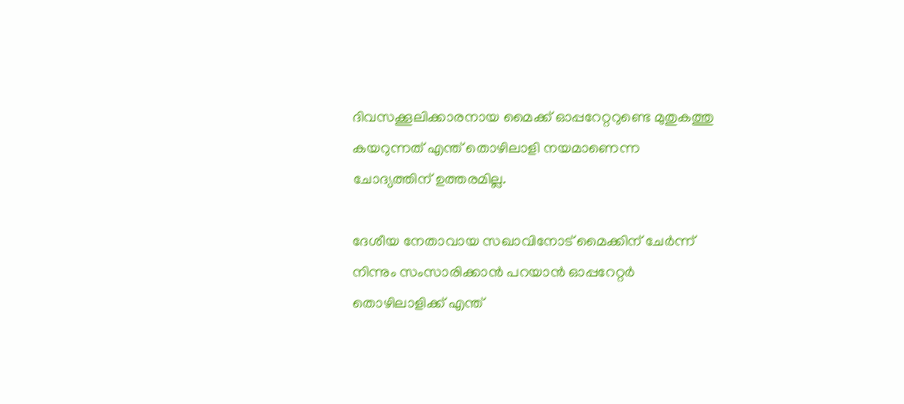ദിവസക്കൂലിക്കാരനായ മൈക്ക് ഓപ്പറേറ്ററുണ്ടെ മുതുകത്തു കയറുന്നത് എന്ത് തൊഴിലാളി നയമാണെന്ന ചോദ്യത്തിന് ഉത്തരമില്ല.

ദേശീയ നേതാവായ സഖാവിനോട് മൈക്കിന് ചേര്‍ന്ന് നിന്നും സംസാരിക്കാന്‍ പറയാന്‍ ഓപ്പറേറ്റര്‍ തൊഴിലാളിക്ക് എന്ത്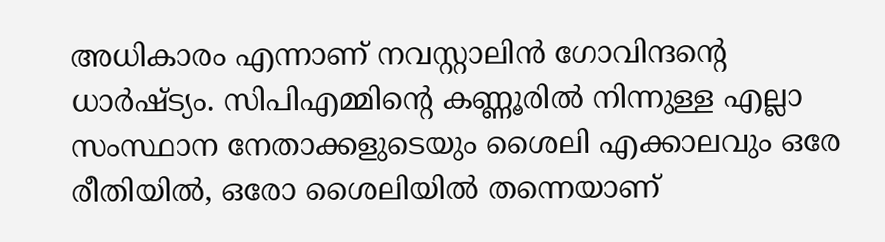അധികാരം എന്നാണ് നവസ്റ്റാലിന്‍ ഗോവിന്ദന്റെ ധാര്‍ഷ്ട്യം. സിപിഎമ്മിന്റെ കണ്ണൂരില്‍ നിന്നുള്ള എല്ലാ സംസ്ഥാന നേതാക്കളുടെയും ശൈലി എക്കാലവും ഒരേ രീതിയില്‍, ഒരോ ശൈലിയില്‍ തന്നെയാണ്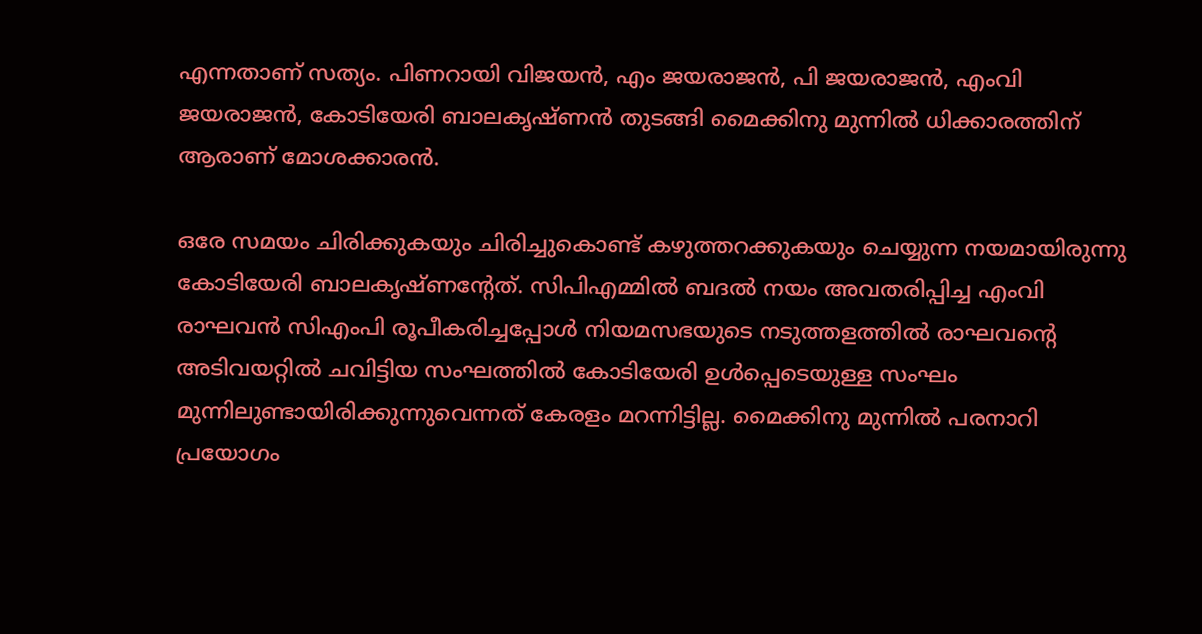എന്നതാണ് സത്യം. പിണറായി വിജയന്‍, എം ജയരാജന്‍, പി ജയരാജന്‍, എംവി ജയരാജന്‍, കോടിയേരി ബാലകൃഷ്ണന്‍ തുടങ്ങി മൈക്കിനു മുന്നില്‍ ധിക്കാരത്തിന് ആരാണ് മോശക്കാരന്‍.

ഒരേ സമയം ചിരിക്കുകയും ചിരിച്ചുകൊണ്ട് കഴുത്തറക്കുകയും ചെയ്യുന്ന നയമായിരുന്നു കോടിയേരി ബാലകൃഷ്ണന്റേത്. സിപിഎമ്മില്‍ ബദല്‍ നയം അവതരിപ്പിച്ച എംവി രാഘവന്‍ സിഎംപി രൂപീകരിച്ചപ്പോള്‍ നിയമസഭയുടെ നടുത്തളത്തില്‍ രാഘവന്റെ അടിവയറ്റില്‍ ചവിട്ടിയ സംഘത്തില്‍ കോടിയേരി ഉള്‍പ്പെടെയുള്ള സംഘം മുന്നിലുണ്ടായിരിക്കുന്നുവെന്നത് കേരളം മറന്നിട്ടില്ല. മൈക്കിനു മുന്നില്‍ പരനാറി പ്രയോഗം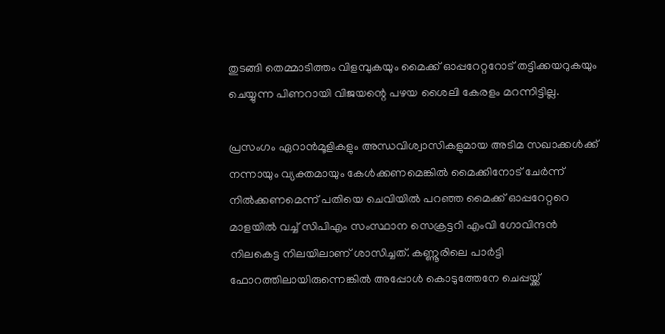തുടങ്ങി തെമ്മാടിത്തം വിളമ്പുകയും മൈക്ക് ഓപ്പറേറ്ററോട് തട്ടിക്കയറുകയും ചെയ്യുന്ന പിണറായി വിജയന്റെ പഴയ ശൈലി കേരളം മറന്നിട്ടില്ല.

പ്രസംഗം ഏറാന്‍മൂളികളും അന്ധവിശ്വാസികളുമായ അടിമ സഖാക്കള്‍ക്ക് നന്നായും വ്യക്തമായും കേള്‍ക്കണമെങ്കില്‍ മൈക്കിനോട് ചേര്‍ന്ന് നില്‍ക്കണമെന്ന് പതിയെ ചെവിയില്‍ പറഞ്ഞ മൈക്ക് ഓപ്പറേറ്ററെ മാളയില്‍ വച്ച് സിപിഎം സംസ്ഥാന സെക്രട്ടറി എംവി ഗോവിന്ദന്‍ നിലകെട്ട നിലയിലാണ് ശാസിച്ചത്. കണ്ണൂരിലെ പാര്‍ട്ടി ഫോറത്തിലായിരുന്നെങ്കില്‍ അപ്പോള്‍ കൊടുത്തേനേ ചെപ്പയ്ക്ക്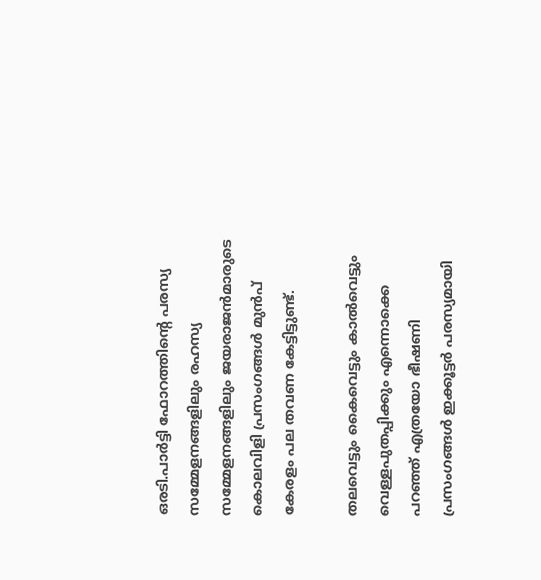ഒരടി.പാര്‍ട്ടി ഫോറത്തിന്റെ പരസ്യ സമ്മേളനങ്ങളിലും രഹസ്യ സമ്മേളനങ്ങളിലും ജയരാജന്‍മാരുടെ കൊലവിളി പ്രസംഗങ്ങള്‍ മുന്‍പ് കേരളം പല തവണ കേട്ടിട്ടുണ്ട്.

തലവെട്ടും കൈവെട്ടും കാല്‍വെട്ടും വെള്ളപുതപ്പിക്കും എന്നൊക്കെ പറഞ്ഞ് എത്രയോ ഭീഷണി പ്രസംഗങ്ങള്‍ ഇക്കൂട്ടര്‍ പരസ്യമായി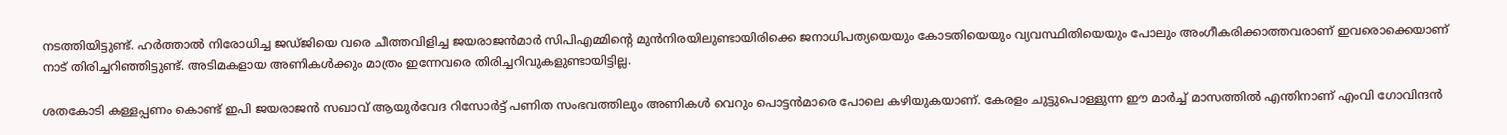നടത്തിയിട്ടുണ്ട്. ഹര്‍ത്താല്‍ നിരോധിച്ച ജഡ്ജിയെ വരെ ചീത്തവിളിച്ച ജയരാജന്‍മാര്‍ സിപിഎമ്മിന്റെ മുന്‍നിരയിലുണ്ടായിരിക്കെ ജനാധിപത്യയെയും കോടതിയെയും വ്യവസ്ഥിതിയെയും പോലും അംഗീകരിക്കാത്തവരാണ് ഇവരൊക്കെയാണ് നാട് തിരിച്ചറിഞ്ഞിട്ടുണ്ട്. അടിമകളായ അണികള്‍ക്കും മാത്രം ഇന്നേവരെ തിരിച്ചറിവുകളുണ്ടായിട്ടില്ല.

ശതകോടി കള്ളപ്പണം കൊണ്ട് ഇപി ജയരാജന്‍ സഖാവ് ആയുര്‍വേദ റിസോര്‍ട്ട് പണിത സംഭവത്തിലും അണികള്‍ വെറും പൊട്ടന്‍മാരെ പോലെ കഴിയുകയാണ്. കേരളം ചുട്ടുപൊള്ളുന്ന ഈ മാര്‍ച്ച് മാസത്തില്‍ എന്തിനാണ് എംവി ഗോവിന്ദന്‍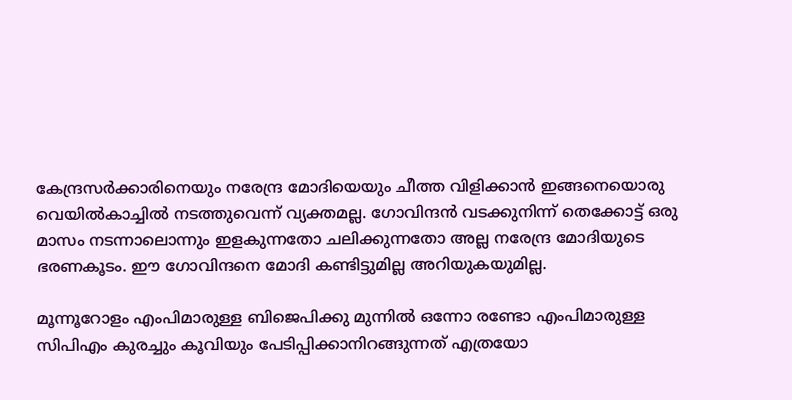കേന്ദ്രസര്‍ക്കാരിനെയും നരേന്ദ്ര മോദിയെയും ചീത്ത വിളിക്കാന്‍ ഇങ്ങനെയൊരു വെയില്‍കാച്ചില്‍ നടത്തുവെന്ന് വ്യക്തമല്ല. ഗോവിന്ദന്‍ വടക്കുനിന്ന് തെക്കോട്ട് ഒരു മാസം നടന്നാലൊന്നും ഇളകുന്നതോ ചലിക്കുന്നതോ അല്ല നരേന്ദ്ര മോദിയുടെ ഭരണകൂടം. ഈ ഗോവിന്ദനെ മോദി കണ്ടിട്ടുമില്ല അറിയുകയുമില്ല.

മൂന്നൂറോളം എംപിമാരുള്ള ബിജെപിക്കു മുന്നില്‍ ഒന്നോ രണ്ടോ എംപിമാരുള്ള സിപിഎം കുരച്ചും കൂവിയും പേടിപ്പിക്കാനിറങ്ങുന്നത് എത്രയോ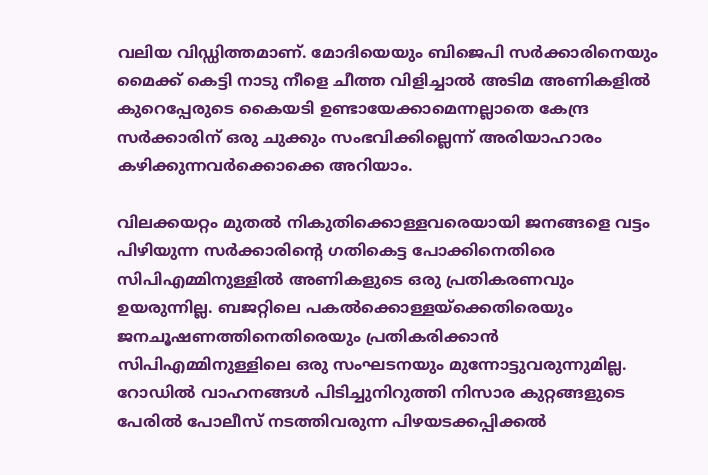വലിയ വിഡ്ഡിത്തമാണ്. മോദിയെയും ബിജെപി സര്‍ക്കാരിനെയും മൈക്ക് കെട്ടി നാടു നീളെ ചീത്ത വിളിച്ചാല്‍ അടിമ അണികളില്‍ കുറെപ്പേരുടെ കൈയടി ഉണ്ടായേക്കാമെന്നല്ലാതെ കേന്ദ്ര സര്‍ക്കാരിന് ഒരു ചുക്കും സംഭവിക്കില്ലെന്ന് അരിയാഹാരം കഴിക്കുന്നവര്‍ക്കൊക്കെ അറിയാം.

വിലക്കയറ്റം മുതല്‍ നികുതിക്കൊള്ളവരെയായി ജനങ്ങളെ വട്ടം പിഴിയുന്ന സര്‍ക്കാരിന്റെ ഗതികെട്ട പോക്കിനെതിരെ സിപിഎമ്മിനുള്ളില്‍ അണികളുടെ ഒരു പ്രതികരണവും ഉയരുന്നില്ല. ബജറ്റിലെ പകല്‍ക്കൊള്ളയ്‌ക്കെതിരെയും ജനചൂഷണത്തിനെതിരെയും പ്രതികരിക്കാന്‍ സിപിഎമ്മിനുള്ളിലെ ഒരു സംഘടനയും മുന്നോട്ടുവരുന്നുമില്ല. റോഡില്‍ വാഹനങ്ങള്‍ പിടിച്ചുനിറുത്തി നിസാര കുറ്റങ്ങളുടെ പേരില്‍ പോലീസ് നടത്തിവരുന്ന പിഴയടക്കപ്പിക്കല്‍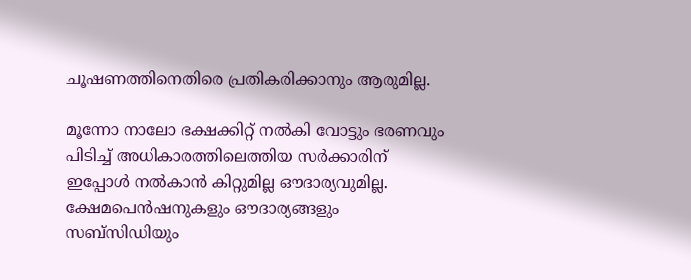ചൂഷണത്തിനെതിരെ പ്രതികരിക്കാനും ആരുമില്ല.

മൂന്നോ നാലോ ഭക്ഷക്കിറ്റ് നല്‍കി വോട്ടും ഭരണവും പിടിച്ച് അധികാരത്തിലെത്തിയ സര്‍ക്കാരിന് ഇപ്പോള്‍ നല്‍കാന്‍ കിറ്റുമില്ല ഔദാര്യവുമില്ല. ക്ഷേമപെന്‍ഷനുകളും ഔദാര്യങ്ങളും സബ്‌സിഡിയും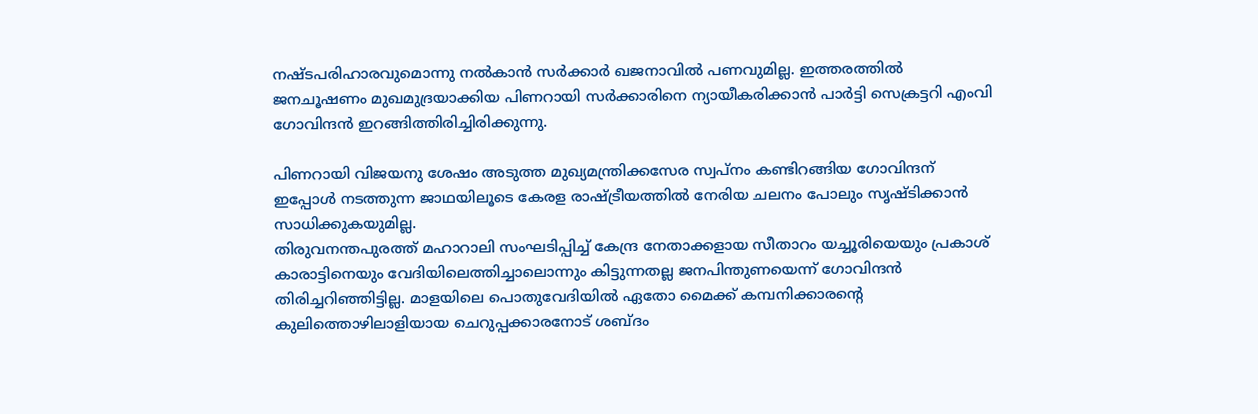നഷ്ടപരിഹാരവുമൊന്നു നല്‍കാന്‍ സര്‍ക്കാര്‍ ഖജനാവില്‍ പണവുമില്ല. ഇത്തരത്തില്‍ ജനചൂഷണം മുഖമുദ്രയാക്കിയ പിണറായി സര്‍ക്കാരിനെ ന്യായീകരിക്കാന്‍ പാര്‍ട്ടി സെക്രട്ടറി എംവി ഗോവിന്ദന്‍ ഇറങ്ങിത്തിരിച്ചിരിക്കുന്നു.

പിണറായി വിജയനു ശേഷം അടുത്ത മുഖ്യമന്ത്രിക്കസേര സ്വപ്‌നം കണ്ടിറങ്ങിയ ഗോവിന്ദന് ഇപ്പോള്‍ നടത്തുന്ന ജാഥയിലൂടെ കേരള രാഷ്ട്രീയത്തില്‍ നേരിയ ചലനം പോലും സൃഷ്ടിക്കാന്‍ സാധിക്കുകയുമില്ല.
തിരുവനന്തപുരത്ത് മഹാറാലി സംഘടിപ്പിച്ച് കേന്ദ്ര നേതാക്കളായ സീതാറം യച്ചൂരിയെയും പ്രകാശ് കാരാട്ടിനെയും വേദിയിലെത്തിച്ചാലൊന്നും കിട്ടുന്നതല്ല ജനപിന്തുണയെന്ന് ഗോവിന്ദന്‍ തിരിച്ചറിഞ്ഞിട്ടില്ല. മാളയിലെ പൊതുവേദിയില്‍ ഏതോ മൈക്ക് കമ്പനിക്കാരന്റെ കുലിത്തൊഴിലാളിയായ ചെറുപ്പക്കാരനോട് ശബ്ദം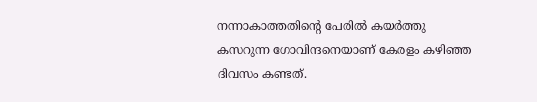നന്നാകാത്തതിന്റെ പേരില്‍ കയര്‍ത്തു കസറുന്ന ഗോവിന്ദനെയാണ് കേരളം കഴിഞ്ഞ ദിവസം കണ്ടത്.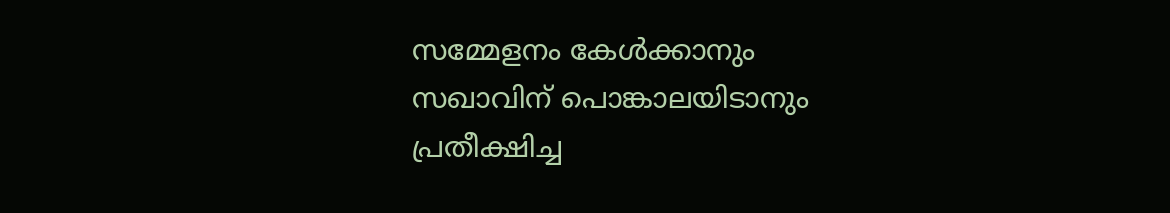സമ്മേളനം കേള്‍ക്കാനും സഖാവിന് പൊങ്കാലയിടാനും പ്രതീക്ഷിച്ച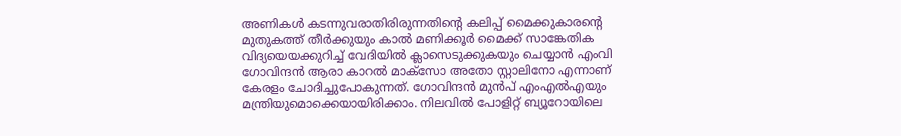അണികള്‍ കടന്നുവരാതിരിരുന്നതിന്റെ കലിപ്പ് മൈക്കുകാരന്റെ മുതുകത്ത് തീര്‍ക്കുയും കാല്‍ മണിക്കൂര്‍ മൈക്ക് സാങ്കേതിക വിദ്യയെയക്കുറിച്ച് വേദിയില്‍ ക്ലാസെടുക്കുകയും ചെയ്യാന്‍ എംവി ഗോവിന്ദന്‍ ആരാ കാറല്‍ മാക്‌സോ അതോ സ്റ്റാലിനോ എന്നാണ് കേരളം ചോദിച്ചുപോകുന്നത്. ഗോവിന്ദന്‍ മുന്‍പ് എംഎല്‍എയും മന്ത്രിയുമൊക്കെയായിരിക്കാം. നിലവില്‍ പോളിറ്റ് ബ്യൂറോയിലെ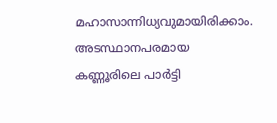മഹാസാന്നിധ്യവുമായിരിക്കാം. അടസ്ഥാനപരമായ കണ്ണൂരിലെ പാര്‍ട്ടി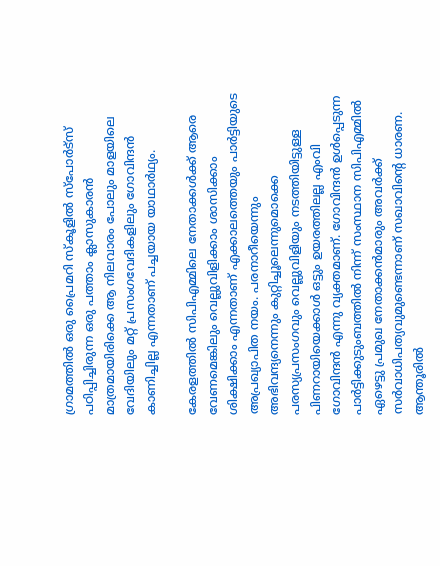ഗ്രാമത്തില്‍ ഒരു പ്രൈമറി സ്‌കൂളില്‍ സ്‌പോര്‍ട്‌സ് പഠിപ്പിച്ചിരുന്ന ഒരു പത്താം ക്ലാസുകാരന്‍ മാത്രമായിരിക്കെ ആ നിലവാരം പോലും മാളയിലെ വേദിയിലും മറ്റ് പ്രസംഗവേദികളിലും ഗോവിന്ദന്‍ കാണിച്ചില്ല എന്നതാണ് പച്ചയായ യാഥാര്‍ഥ്യം.

കേരളത്തില്‍ സിപിഎമ്മിലെ നേതാക്കള്‍ക്ക് ആരെ വേണമെങ്കിലും വെല്ലുവിളിക്കാം ശാസിക്കാം ശിക്ഷിക്കാം എന്നതാണ് എക്കാലത്തെയും പാര്‍ട്ടിയുടെ അപ്രഖ്യാപിത നയം. പരനാറീയെന്നും അഭിവന്ദ്യനെന്നും കുറ്റിച്ചൂലെന്നുമൊക്കെ പരസ്യപ്രസംഗവും വെല്ലുവിളിയും നടത്തിയിട്ടുള്ള പിണറായിയെക്കാള്‍ ഒട്ടും ഉയരത്തിലല്ല എംവി ഗോവിന്ദന്‍ എന്നു വ്യക്തമാണ്. ഗോവിന്ദന്‍ ഉള്‍പ്പെടുന്ന പാര്‍ട്ടിക്കുടുംബത്തില്‍ നിന്ന് സംസ്ഥാന സിപിഎമ്മില്‍ ഏഴെട്ടു പ്രമുഖ നേതാക്കന്‍മാരും അവര്‍ക്ക് സര്‍വാധിപത്യവുമുണ്ടെന്നാണ് സഖാവിന്റെ ധാരണ. ആന്തൂരില്‍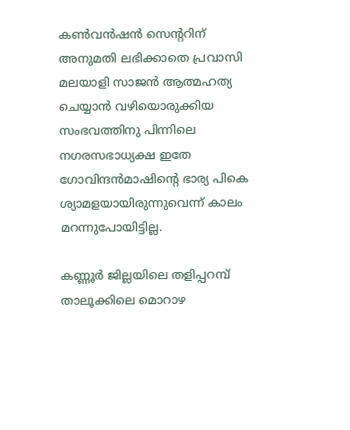കണ്‍വന്‍ഷന്‍ സെന്ററിന് അനുമതി ലഭിക്കാതെ പ്രവാസി മലയാളി സാജന്‍ ആത്മഹത്യ ചെയ്യാന്‍ വഴിയൊരുക്കിയ സംഭവത്തിനു പിന്നിലെ നഗരസഭാധ്യക്ഷ ഇതേ ഗോവിന്ദന്‍മാഷിന്റെ ഭാര്യ പികെ ശ്യാമളയായിരുന്നുവെന്ന് കാലം മറന്നുപോയിട്ടില്ല.

കണ്ണൂര്‍ ജില്ലയിലെ തളിപ്പറമ്പ് താലൂക്കിലെ മൊറാഴ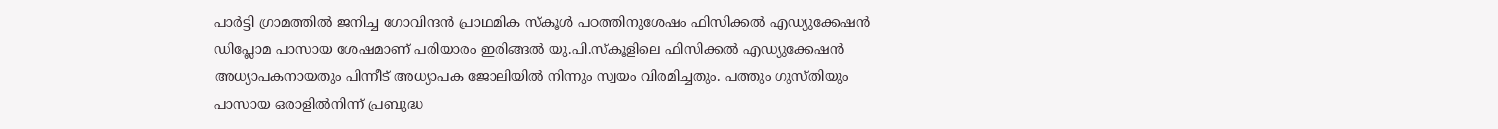പാര്‍ട്ടി ഗ്രാമത്തില്‍ ജനിച്ച ഗോവിന്ദന്‍ പ്രാഥമിക സ്‌കൂള്‍ പഠത്തിനുശേഷം ഫിസിക്കല്‍ എഡ്യുക്കേഷന്‍ ഡിപ്ലോമ പാസായ ശേഷമാണ് പരിയാരം ഇരിങ്ങല്‍ യു.പി.സ്‌കൂളിലെ ഫിസിക്കല്‍ എഡ്യുക്കേഷന്‍ അധ്യാപകനായതും പിന്നീട് അധ്യാപക ജോലിയില്‍ നിന്നും സ്വയം വിരമിച്ചതും. പത്തും ഗുസ്തിയും പാസായ ഒരാളില്‍നിന്ന് പ്രബുദ്ധ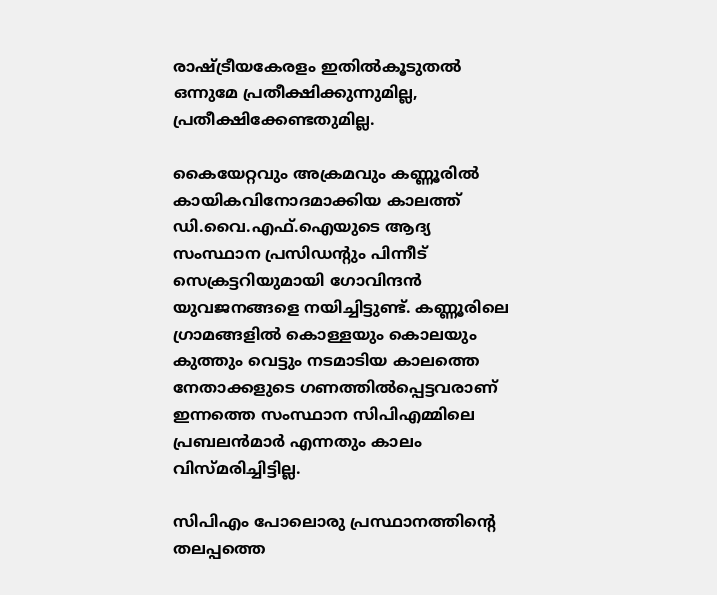രാഷ്ട്രീയകേരളം ഇതില്‍കൂടുതല്‍ ഒന്നുമേ പ്രതീക്ഷിക്കുന്നുമില്ല, പ്രതീക്ഷിക്കേണ്ടതുമില്ല.

കൈയേറ്റവും അക്രമവും കണ്ണൂരില്‍ കായികവിനോദമാക്കിയ കാലത്ത് ഡി.വൈ.എഫ്.ഐയുടെ ആദ്യ സംസ്ഥാന പ്രസിഡന്റും പിന്നീട് സെക്രട്ടറിയുമായി ഗോവിന്ദന്‍ യുവജനങ്ങളെ നയിച്ചിട്ടുണ്ട്. കണ്ണൂരിലെ ഗ്രാമങ്ങളില്‍ കൊള്ളയും കൊലയും കുത്തും വെട്ടും നടമാടിയ കാലത്തെ നേതാക്കളുടെ ഗണത്തില്‍പ്പെട്ടവരാണ് ഇന്നത്തെ സംസ്ഥാന സിപിഎമ്മിലെ പ്രബലന്‍മാര്‍ എന്നതും കാലം വിസ്മരിച്ചിട്ടില്ല.

സിപിഎം പോലൊരു പ്രസ്ഥാനത്തിന്റെ തലപ്പത്തെ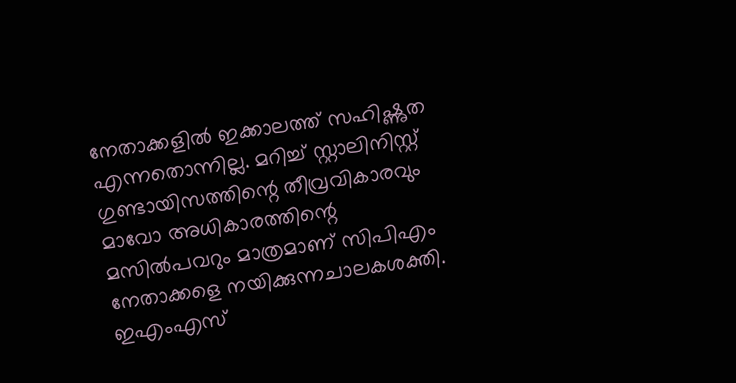നേതാക്കളില്‍ ഇക്കാലത്ത് സഹിഷ്ണുത എന്നതൊന്നില്ല. മറിച്ച് സ്റ്റാലിനിസ്റ്റ് ഗുണ്ടായിസത്തിന്റെ തീവ്രവികാരവും മാവോ അധികാരത്തിന്റെ മസില്‍പവറും മാത്രമാണ് സിപിഎം നേതാക്കളെ നയിക്കുന്നചാലകശക്തി. ഇഎംഎസ്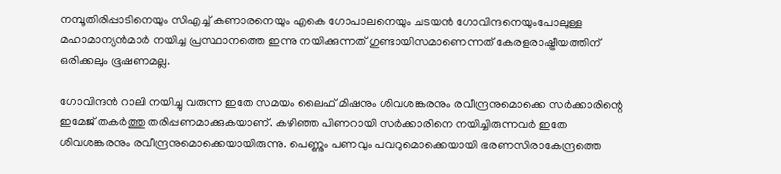നമ്പൂതിരിപ്പാടിനെയും സിഎച്ച് കണാരനെയും എകെ ഗോപാലനെയും ചടയന്‍ ഗോവിന്ദനെയുംപോലുള്ള മഹാമാന്യന്‍മാര്‍ നയിച്ച പ്രസ്ഥാനത്തെ ഇന്നു നയിക്കുന്നത് ഗുണ്ടായിസമാണെന്നത് കേരളരാഷ്ട്രീയത്തിന് ഒരിക്കലും ഭൂഷണമല്ല.

ഗോവിന്ദന്‍ റാലി നയിച്ചു വരുന്ന ഇതേ സമയം ലൈഫ് മിഷനും ശിവശങ്കരനും രവീന്ദ്രനുമൊക്കെ സര്‍ക്കാരിന്റെ ഇമേജ് തകര്‍ത്തു തരിപ്പണമാക്കുകയാണ്. കഴിഞ്ഞ പിണറായി സര്‍ക്കാരിനെ നയിച്ചിരുന്നവര്‍ ഇതേ ശിവശങ്കരനും രവീന്ദ്രനുമൊക്കെയായിരുന്നു. പെണ്ണും പണവും പവറുമൊക്കെയായി ഭരണസിരാകേന്ദ്രത്തെ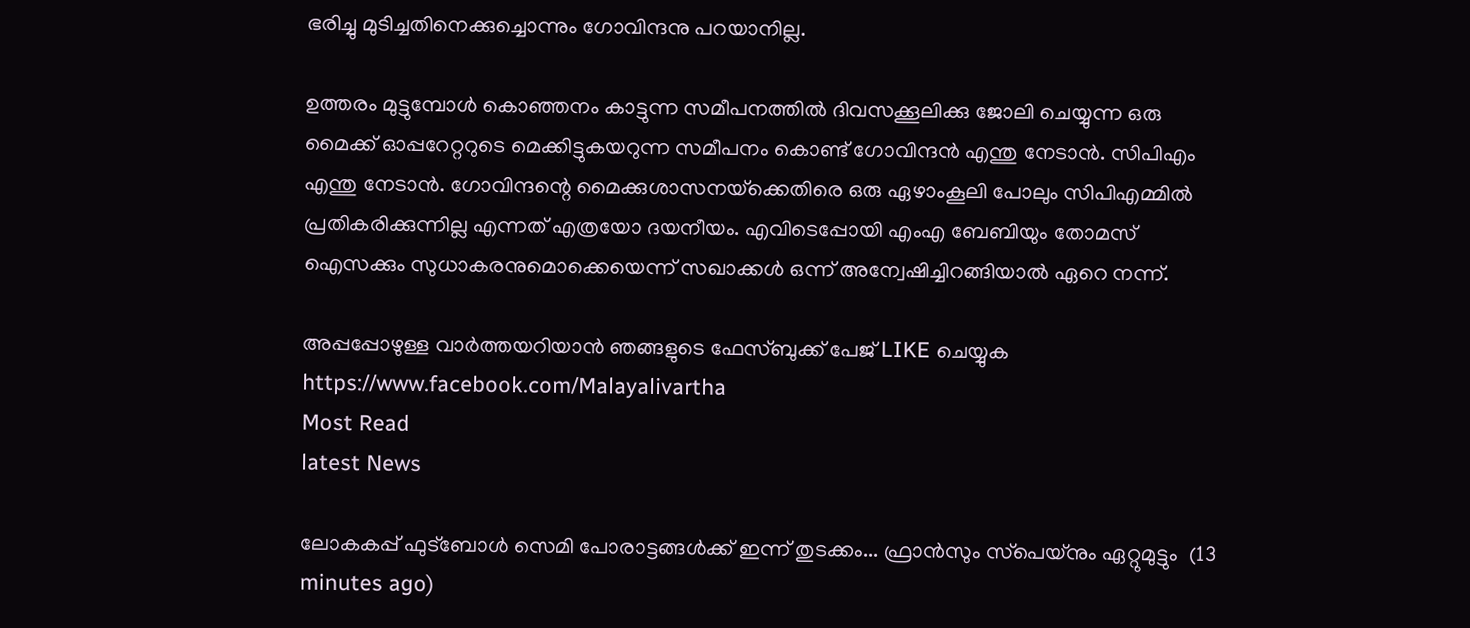ഭരിച്ചു മുടിച്ചതിനെക്കുച്ചൊന്നും ഗോവിന്ദനു പറയാനില്ല.

ഉത്തരം മുട്ടുമ്പോള്‍ കൊഞ്ഞനം കാട്ടുന്ന സമീപനത്തില്‍ ദിവസക്കൂലിക്കു ജോലി ചെയ്യുന്ന ഒരു മൈക്ക് ഓപ്പറേറ്ററുടെ മെക്കിട്ടുകയറുന്ന സമീപനം കൊണ്ട് ഗോവിന്ദന്‍ എന്തു നേടാന്‍. സിപിഎം എന്തു നേടാന്‍. ഗോവിന്ദന്റെ മൈക്കുശാസനയ്‌ക്കെതിരെ ഒരു ഏഴാംകൂലി പോലും സിപിഎമ്മില്‍ പ്രതികരിക്കുന്നില്ല എന്നത് എത്രയോ ദയനീയം. എവിടെപ്പോയി എംഎ ബേബിയും തോമസ് ഐസക്കും സുധാകരനുമൊക്കെയെന്ന് സഖാക്കള്‍ ഒന്ന് അന്വേഷിച്ചിറങ്ങിയാല്‍ ഏറെ നന്ന്.

അപ്പപ്പോഴുള്ള വാര്‍ത്തയറിയാന്‍ ഞങ്ങളുടെ ഫേസ്‌ബുക്ക്‌ പേജ് LIKE ചെയ്യുക
https://www.facebook.com/Malayalivartha
Most Read
latest News

ലോകകപ്പ്‌ ഫുട്‌ബോൾ സെമി പോരാട്ടങ്ങൾക്ക്‌ ഇന്ന് തുടക്കം... ഫ്രാൻസും സ്‌പെയ്‌നും ഏറ്റുമുട്ടും  (13 minutes ago)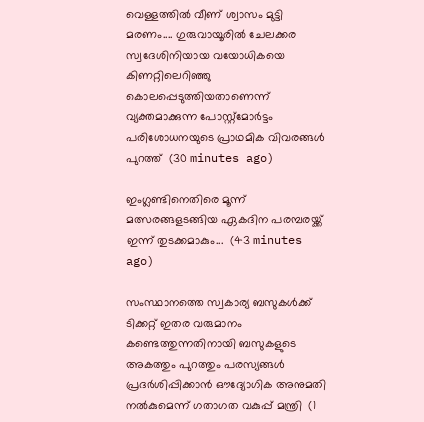വെള്ളത്തിൽ വീണ് ശ്വാസം മുട്ടി മരണം.... ഗുരുവായൂരിൽ ചേലക്കര സ്വദേശിനിയായ വയോധികയെ കിണറ്റിലെറിഞ്ഞു കൊലപ്പെടുത്തിയതാണെന്ന് വ്യക്തമാക്കുന്ന പോസ്റ്റ്മോർട്ടം പരിശോധനയുടെ പ്രാഥമിക വിവരങ്ങൾ പുറത്ത്  (30 minutes ago)

ഇംഗ്ലണ്ടിനെതിരെ മൂന്ന് മത്സരങ്ങളടങ്ങിയ ഏകദിന പരമ്പരയ്ക്ക് ഇന്ന് തുടക്കമാകും...  (43 minutes ago)

സംസ്ഥാനത്തെ സ്വകാര്യ ബസുകള്‍ക്ക് ടിക്കറ്റ് ഇതര വരുമാനം കണ്ടെത്തുന്നതിനായി ബസുകളുടെ അകത്തും പുറത്തും പരസ്യങ്ങള്‍ പ്രദര്‍ശിപ്പിക്കാന്‍ ഔദ്യോഗിക അനുമതി നല്‍കുമെന്ന് ഗതാഗത വകുപ്പ് മന്ത്രി  (1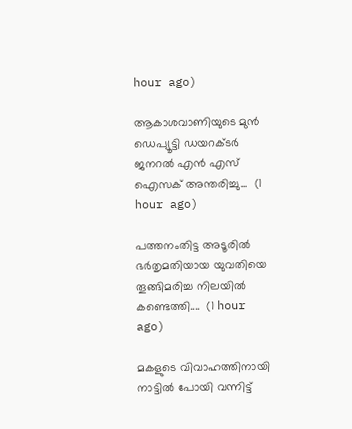hour ago)

ആകാശവാണിയുടെ മുൻ ഡെപ്യൂട്ടി ഡയറക്ടർ ജനറൽ എൻ എസ് ഐസക് അന്തരിച്ചു...  (1 hour ago)

പത്തനംതിട്ട അടൂരിൽ ഭർതൃമതിയായ യുവതിയെ തൂങ്ങിമരിച്ച നിലയിൽ കണ്ടെത്തി....  (1 hour ago)

മകളുടെ വിവാഹത്തിനായി നാട്ടിൽ പോയി വന്നിട്ട്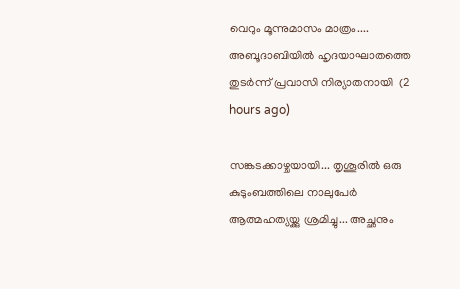വെറും മൂന്നുമാസം മാത്രം.... അബൂദാബിയിൽ ഹൃദയാഘാതത്തെ തുടർന്ന് പ്രവാസി നിര്യാതനായി  (2 hours ago)

സങ്കടക്കാഴ്ചയായി... തൃശൂരിൽ ഒരു കുടുംബത്തിലെ നാലുപേർ ആത്മഹത്യയ്ക്കു ശ്രമിച്ചു... അച്ഛനും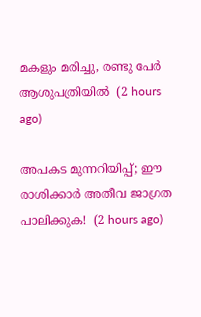മകളും മരിച്ചു, രണ്ടു പേർ ആശുപത്രിയിൽ  (2 hours ago)

അപകട മുന്നറിയിപ്പ്; ഈ രാശിക്കാർ അതീവ ജാഗ്രത പാലിക്കുക!  (2 hours ago)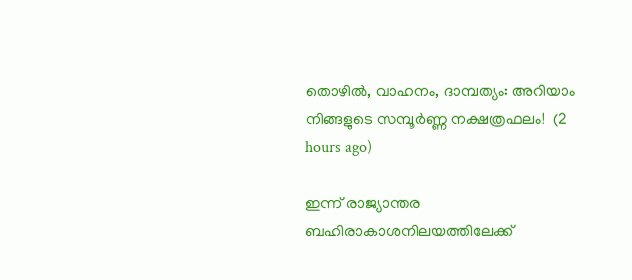തൊഴിൽ, വാഹനം, ദാമ്പത്യം: അറിയാം നിങ്ങളുടെ സമ്പൂർണ്ണ നക്ഷത്രഫലം!  (2 hours ago)

ഇന്ന് രാജ്യാന്തര ബഹിരാകാശനിലയത്തിലേക്ക്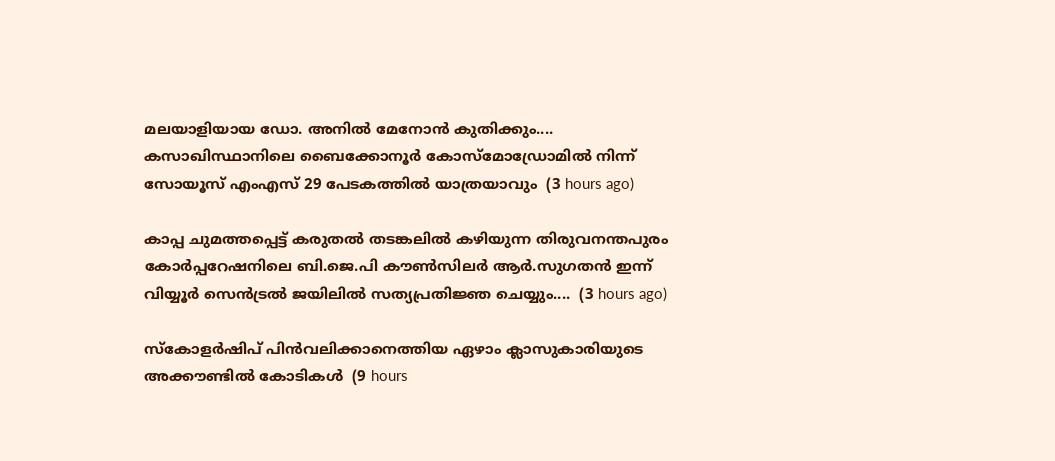മലയാളിയായ ഡോ. അനിൽ മേനോൻ കുതിക്കും.... കസാഖിസ്ഥാനിലെ ബൈക്കോനൂർ കോസ്‌മോഡ്രോമിൽ നിന്ന് സോയൂസ് എംഎസ് 29 പേടകത്തിൽ യാത്രയാവും  (3 hours ago)

കാപ്പ ചുമത്തപ്പെട്ട് കരുതൽ തടങ്കലിൽ കഴിയുന്ന തിരുവനന്തപുരം കോർപ്പറേഷനിലെ ബി.ജെ.പി കൗൺസിലർ ആർ.സുഗതൻ ഇന്ന് വിയ്യൂർ സെൻട്രൽ ജയിലിൽ സത്യപ്രതിജ്ഞ ചെയ്യും....  (3 hours ago)

സ്‌കോളര്‍ഷിപ് പിന്‍വലിക്കാനെത്തിയ ഏഴാം ക്ലാസുകാരിയുടെ അക്കൗണ്ടില്‍ കോടികള്‍  (9 hours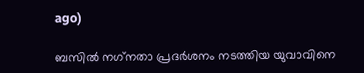ago)

ബസില്‍ നഗ്‌നതാ പ്രദര്‍ശനം നടത്തിയ യുവാവിനെ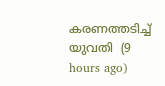കരണത്തടിച്ച് യുവതി  (9 hours ago)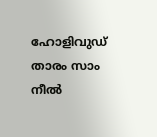ഹോളിവുഡ് താരം സാം നീല്‍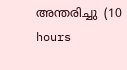അന്തരിച്ചു  (10 hours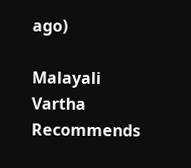ago)

Malayali Vartha Recommends